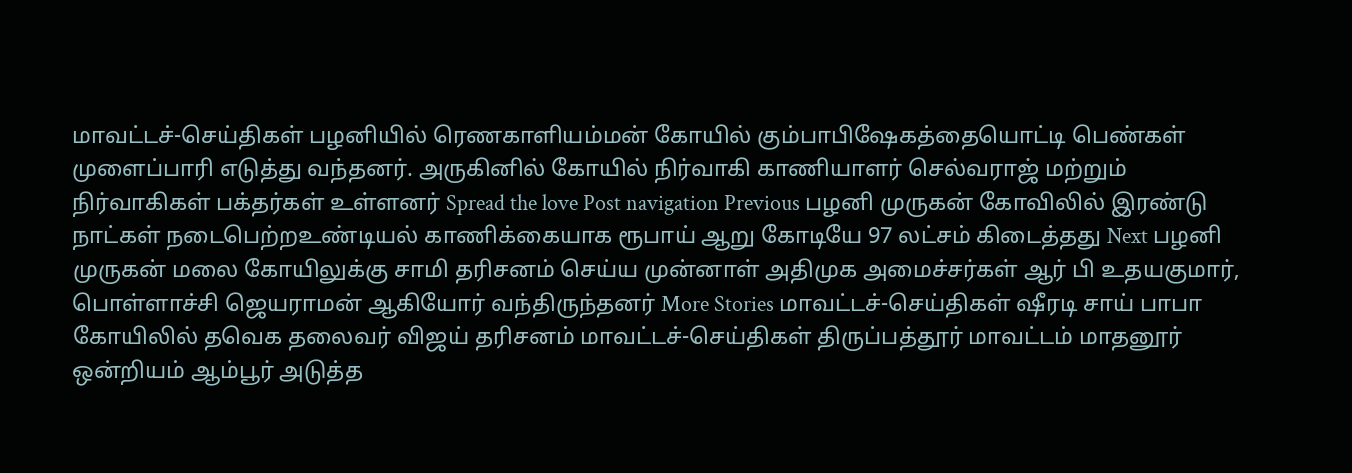மாவட்டச்-செய்திகள் பழனியில் ரெணகாளியம்மன் கோயில் கும்பாபிஷேகத்தையொட்டி பெண்கள் முளைப்பாரி எடுத்து வந்தனர். அருகினில் கோயில் நிர்வாகி காணியாளர் செல்வராஜ் மற்றும் நிர்வாகிகள் பக்தர்கள் உள்ளனர் Spread the love Post navigation Previous பழனி முருகன் கோவிலில் இரண்டு நாட்கள் நடைபெற்றஉண்டியல் காணிக்கையாக ரூபாய் ஆறு கோடியே 97 லட்சம் கிடைத்தது Next பழனி முருகன் மலை கோயிலுக்கு சாமி தரிசனம் செய்ய முன்னாள் அதிமுக அமைச்சர்கள் ஆர் பி உதயகுமார், பொள்ளாச்சி ஜெயராமன் ஆகியோர் வந்திருந்தனர் More Stories மாவட்டச்-செய்திகள் ஷீரடி சாய் பாபா கோயிலில் தவெக தலைவர் விஜய் தரிசனம் மாவட்டச்-செய்திகள் திருப்பத்தூர் மாவட்டம் மாதனூர் ஒன்றியம் ஆம்பூர் அடுத்த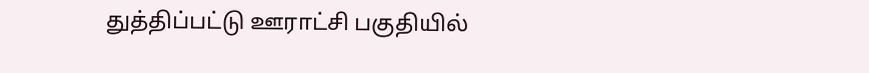துத்திப்பட்டு ஊராட்சி பகுதியில்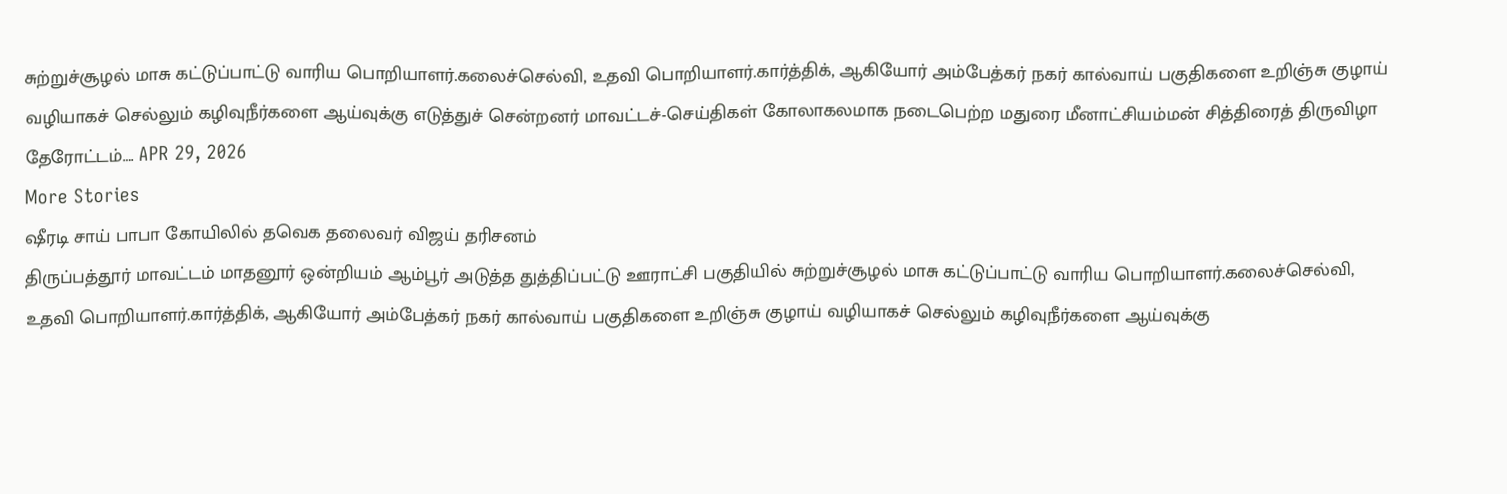சுற்றுச்சூழல் மாசு கட்டுப்பாட்டு வாரிய பொறியாளர்.கலைச்செல்வி, உதவி பொறியாளர்.கார்த்திக், ஆகியோர் அம்பேத்கர் நகர் கால்வாய் பகுதிகளை உறிஞ்சு குழாய் வழியாகச் செல்லும் கழிவுநீர்களை ஆய்வுக்கு எடுத்துச் சென்றனர் மாவட்டச்-செய்திகள் கோலாகலமாக நடைபெற்ற மதுரை மீனாட்சியம்மன் சித்திரைத் திருவிழா தேரோட்டம்…. APR 29, 2026
More Stories
ஷீரடி சாய் பாபா கோயிலில் தவெக தலைவர் விஜய் தரிசனம்
திருப்பத்தூர் மாவட்டம் மாதனூர் ஒன்றியம் ஆம்பூர் அடுத்த துத்திப்பட்டு ஊராட்சி பகுதியில் சுற்றுச்சூழல் மாசு கட்டுப்பாட்டு வாரிய பொறியாளர்.கலைச்செல்வி, உதவி பொறியாளர்.கார்த்திக், ஆகியோர் அம்பேத்கர் நகர் கால்வாய் பகுதிகளை உறிஞ்சு குழாய் வழியாகச் செல்லும் கழிவுநீர்களை ஆய்வுக்கு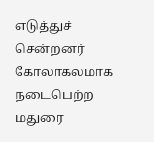எடுத்துச் சென்றனர்
கோலாகலமாக நடைபெற்ற மதுரை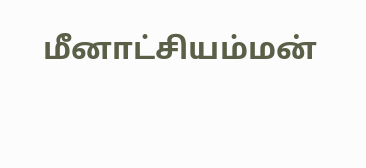மீனாட்சியம்மன்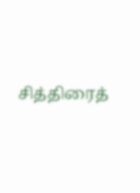சித்திரைத்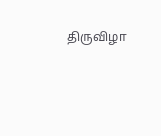திருவிழா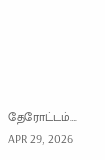தேரோட்டம்…. APR 29, 2026